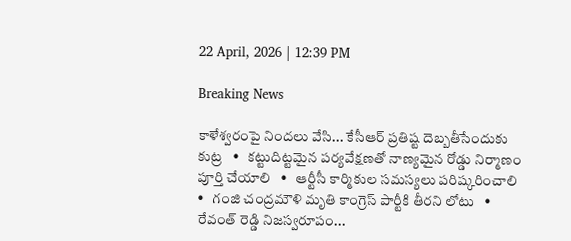22 April, 2026 | 12:39 PM

Breaking News

కాళేశ్వరంపై నిందలు వేసి... కేసీఆర్ ప్రతిష్ట దెబ్బతీసేందుకు కుట్ర   •   కట్టుదిట్టమైన పర్యవేక్షణతో నాణ్యమైన రోడ్డు నిర్మాణం పూర్తి చేయాలి   •   ఆర్టీసీ కార్మికుల సమస్యలు పరిష్కరించాలి   •   గంజి చంద్రమౌళి మృతి కాంగ్రెస్ పార్టీకి తీరని లోటు   •   రేవంత్ రెడ్డి నిజస్వరూపం...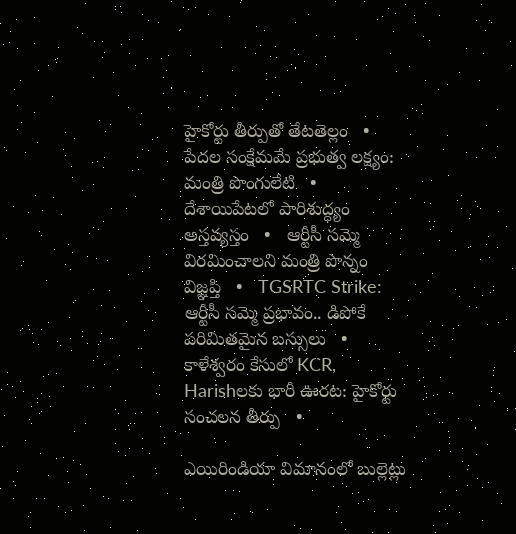హైకోర్టు తీర్పుతో తేటతెల్లం   •   పేదల సంక్షేమమే ప్రభుత్వ లక్ష్యం: మంత్రి పొంగులేటి   •   దేశాయిపేటలో పారిశుద్ధ్యం అస్తవ్యస్తం   •   ఆర్టీసీ సమ్మె విరమించాలని మంత్రి పొన్నం విజ్ఞప్తి   •   TGSRTC Strike: ఆర్టీసీ సమ్మె ప్రభావం.. డిపోకే పరిమితమైన బస్సులు   •   కాళేశ్వరం కేసులో KCR, Harishలకు భారీ ఊరట: హైకోర్టు సంచలన తీర్పు   •

ఎయిరిండియా విమానంలో బుల్లెట్లు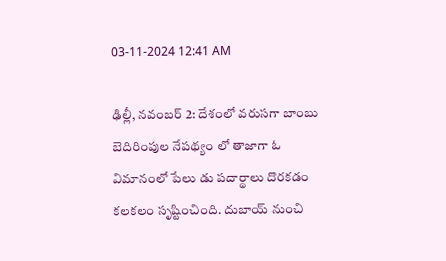03-11-2024 12:41 AM

ఢిల్లీ, నవంబర్ 2: దేశంలో వరుసగా బాంబు బెదిరింపుల నేపథ్యం లో తాజాగా ఓ విమానంలో పేలు డు పదార్థాలు దొరకడం కలకలం సృష్టించింది. దుబాయ్ నుంచి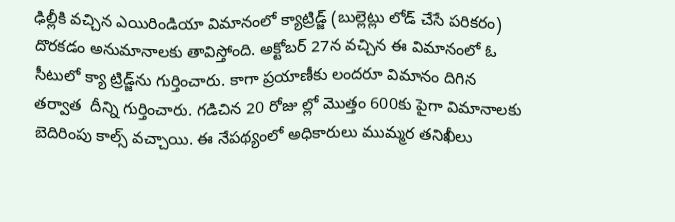ఢిల్లీకి వచ్చిన ఎయిరిండియా విమానంలో క్యాట్రిడ్జ్ (బుల్లెట్లు లోడ్ చేసే పరికరం) దొరకడం అనుమానాలకు తావిస్తోంది. అక్టోబర్ 27న వచ్చిన ఈ విమానంలో ఓ సీటులో క్యా ట్రిడ్జ్‌ను గుర్తించారు. కాగా ప్రయాణీకు లందరూ విమానం దిగిన తర్వాత  దీన్ని గుర్తించారు. గడిచిన 20 రోజు ల్లో మొత్తం 600కు పైగా విమానాలకు బెదిరింపు కాల్స్ వచ్చాయి. ఈ నేపథ్యంలో అధికారులు ముమ్మర తనిఖీలు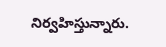నిర్వహిస్తున్నారు.